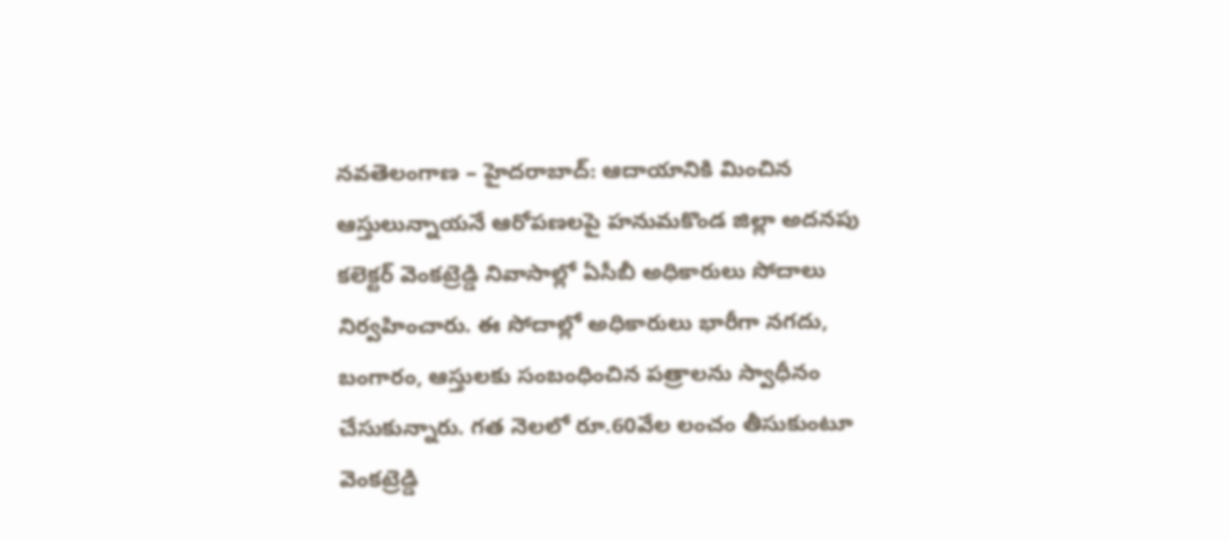నవతెలంగాణ – హైదరాబాద్: ఆదాయానికి మించిన ఆస్తులున్నాయనే ఆరోపణలపై హనుమకొండ జిల్లా అదనపు కలెక్టర్ వెంకట్రెడ్డి నివాసాల్లో ఏసీబీ అధికారులు సోదాలు నిర్వహించారు. ఈ సోదాల్లో అధికారులు భారీగా నగదు, బంగారం, ఆస్తులకు సంబంధించిన పత్రాలను స్వాధీనం చేసుకున్నారు. గత నెలలో రూ.60వేల లంచం తీసుకుంటూ వెంకట్రెడ్డి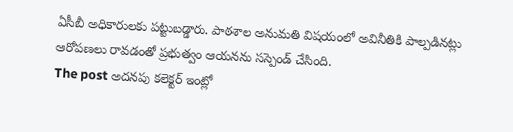ఏసీబీ అధికారులకు పట్టుబడ్డారు. పాఠశాల అనుమతి విషయంలో అవినీతికి పాల్పడినట్లు ఆరోపణలు రావడంతో ప్రభుత్వం ఆయనను సస్పెండ్ చేసింది.
The post అదనపు కలెక్టర్ ఇంట్లో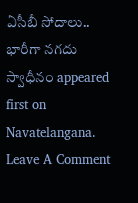ఏసీబీ సోదాలు.. భారీగా నగదు స్వాధీనం appeared first on Navatelangana.
Leave A Comment